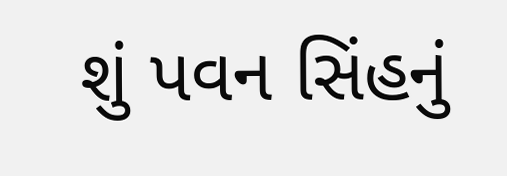શું પવન સિંહનું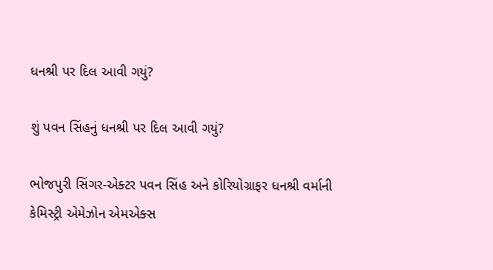ધનશ્રી પર દિલ આવી ગયું?

શું પવન સિંહનું ધનશ્રી પર દિલ આવી ગયું?

ભોજપુરી સિંગર-એક્ટર પવન સિંહ અને કોરિયોગ્રાફર ધનશ્રી વર્માની કેમિસ્ટ્રી એમેઝોન એમએક્સ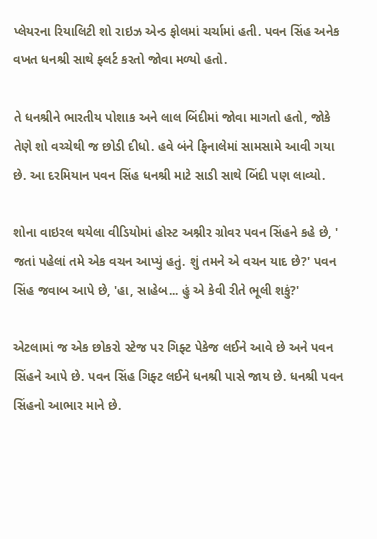પ્લેયરના રિયાલિટી શો રાઇઝ એન્ડ ફોલમાં ચર્ચામાં હતી. પવન સિંહ અનેક વખત ધનશ્રી સાથે ફ્લર્ટ કરતો જોવા મળ્યો હતો.

તે ધનશ્રીને ભારતીય પોશાક અને લાલ બિંદીમાં જોવા માગતો હતો, જોકે તેણે શો વચ્ચેથી જ છોડી દીધો. હવે બંને ફિનાલેમાં સામસામે આવી ગયા છે. આ દરમિયાન પવન સિંહ ધનશ્રી માટે સાડી સાથે બિંદી પણ લાવ્યો.

શોના વાઇરલ થયેલા વીડિયોમાં હોસ્ટ અશ્નીર ગ્રોવર પવન સિંહને કહે છે, ' જતાં પહેલાં તમે એક વચન આપ્યું હતું. શું તમને એ વચન યાદ છે?' પવન સિંહ જવાબ આપે છે, 'હા, સાહેબ... હું એ કેવી રીતે ભૂલી શકું?'

એટલામાં જ એક છોકરો સ્ટેજ પર ગિફ્ટ પેકેજ લઈને આવે છે અને પવન સિંહને આપે છે. પવન સિંહ ગિફ્ટ લઈને ધનશ્રી પાસે જાય છે. ધનશ્રી પવન સિંહનો આભાર માને છે.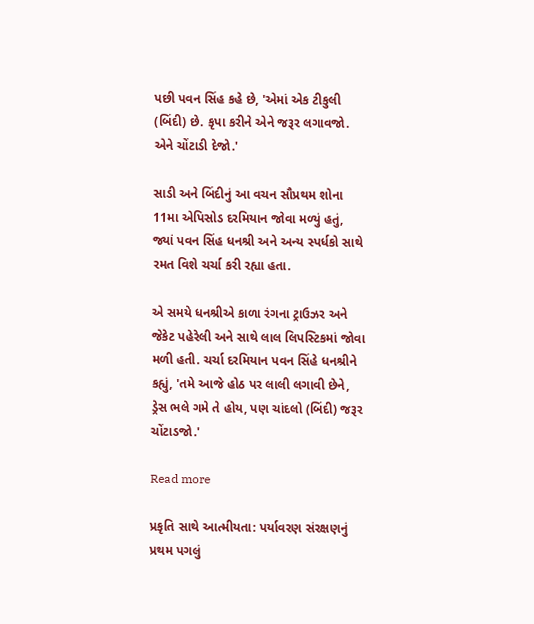પછી પવન સિંહ કહે છે, 'એમાં એક ટીકુલી (બિંદી) છે. કૃપા કરીને એને જરૂર લગાવજો. એને ચોંટાડી દેજો.'

સાડી અને બિંદીનું આ વચન સૌપ્રથમ શોના 11મા એપિસોડ દરમિયાન જોવા મળ્યું હતું, જ્યાં પવન સિંહ ધનશ્રી અને અન્ય સ્પર્ધકો સાથે રમત વિશે ચર્ચા કરી રહ્યા હતા.

એ સમયે ધનશ્રીએ કાળા રંગના ટ્રાઉઝર અને જેકેટ પહેરેલી અને સાથે લાલ લિપસ્ટિકમાં જોવા મળી હતી. ચર્ચા દરમિયાન પવન સિંહે ધનશ્રીને કહ્યું, 'તમે આજે હોઠ પર લાલી લગાવી છેને, ડ્રેસ ભલે ગમે તે હોય, પણ ચાંદલો (બિંદી) જરૂર ચોંટાડજો.'

Read more

પ્રકૃતિ સાથે આત્મીયતા: પર્યાવરણ સંરક્ષણનું પ્રથમ પગલું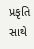પ્રકૃતિ સાથે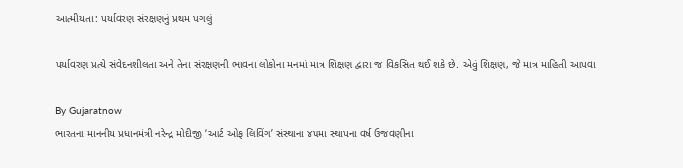આત્મીયતા: પર્યાવરણ સંરક્ષણનું પ્રથમ પગલું

પર્યાવરણ પ્રત્યે સંવેદનશીલતા અને તેના સંરક્ષણની ભાવના લોકોના મનમાં માત્ર શિક્ષણ દ્વારા જ વિકસિત થઈ શકે છે. એવું શિક્ષણ, જે માત્ર માહિતી આપવા

By Gujaratnow
ભારતના માનનીય પ્રધાનમંત્રી નરેન્દ્ર મોદીજી ‘આર્ટ ઓફ લિવિંગ’ સંસ્થાના ૪૫મા સ્થાપના વર્ષ ઉજવણીના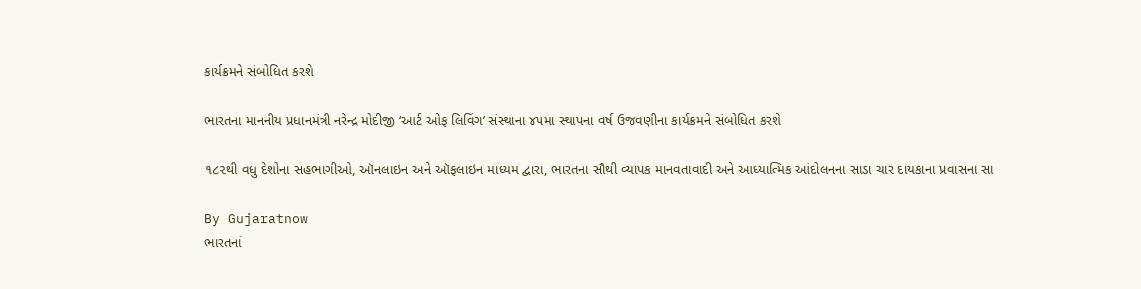કાર્યક્રમને સંબોધિત કરશે

ભારતના માનનીય પ્રધાનમંત્રી નરેન્દ્ર મોદીજી ‘આર્ટ ઓફ લિવિંગ’ સંસ્થાના ૪૫મા સ્થાપના વર્ષ ઉજવણીના કાર્યક્રમને સંબોધિત કરશે

૧૮૨થી વધુ દેશોના સહભાગીઓ, ઑનલાઇન અને ઑફલાઇન માધ્યમ દ્વારા, ભારતના સૌથી વ્યાપક માનવતાવાદી અને આધ્યાત્મિક આંદોલનના સાડા ચાર દાયકાના પ્રવાસના સા

By Gujaratnow
ભારતનાં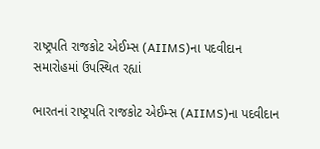રાષ્ટ્રપતિ રાજકોટ એઈમ્સ (AIIMS)ના પદવીદાન સમારોહમાં ઉપસ્થિત રહ્યાં

ભારતનાં રાષ્ટ્રપતિ રાજકોટ એઈમ્સ (AIIMS)ના પદવીદાન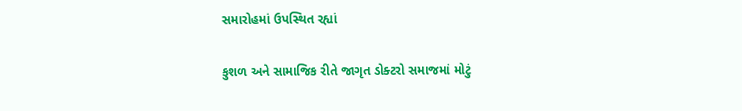સમારોહમાં ઉપસ્થિત રહ્યાં

કુશળ અને સામાજિક રીતે જાગૃત ડોક્ટરો સમાજમાં મોટું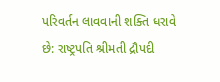પરિવર્તન લાવવાની શક્તિ ધરાવે છે: રાષ્ટ્રપતિ શ્રીમતી દ્રૌપદી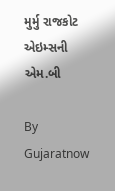મુર્મુ રાજકોટ એઇમ્સની એમ.બી

By Gujaratnow